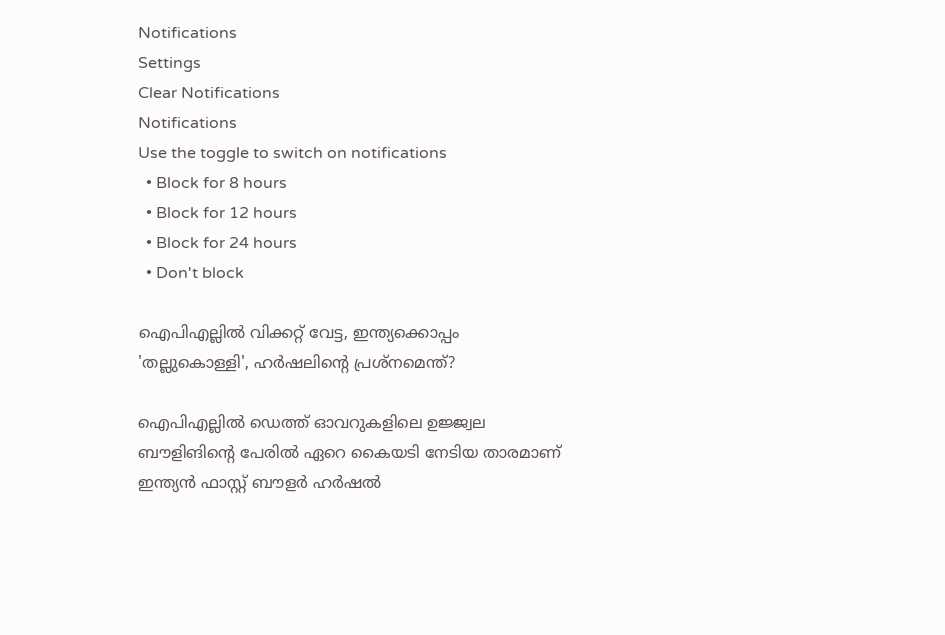Notifications
Settings
Clear Notifications
Notifications
Use the toggle to switch on notifications
  • Block for 8 hours
  • Block for 12 hours
  • Block for 24 hours
  • Don't block

ഐപിഎല്ലില്‍ വിക്കറ്റ് വേട്ട, ഇന്ത്യക്കൊപ്പം 'തല്ലുകൊള്ളി', ഹര്‍ഷലിന്റെ പ്രശ്‌നമെന്ത്?

ഐപിഎല്ലില്‍ ഡെത്ത് ഓവറുകളിലെ ഉജ്ജ്വല ബൗളിങിന്റെ പേരില്‍ ഏറെ കൈയടി നേടിയ താരമാണ് ഇന്ത്യന്‍ ഫാസ്റ്റ് ബൗളര്‍ ഹര്‍ഷല്‍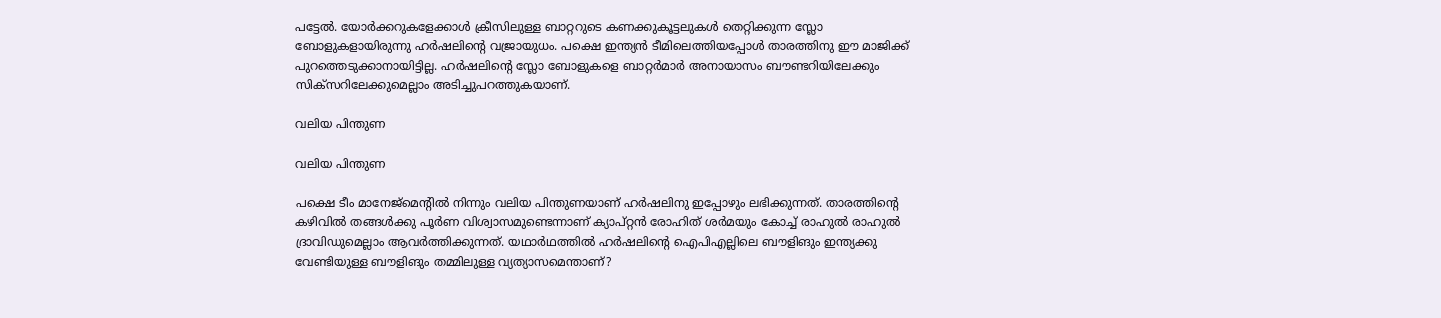പട്ടേല്‍. യോര്‍ക്കറുകളേക്കാള്‍ ക്രീസിലുള്ള ബാറ്ററുടെ കണക്കുകൂട്ടലുകള്‍ തെറ്റിക്കുന്ന സ്ലോ ബോളുകളായിരുന്നു ഹര്‍ഷലിന്റെ വജ്രായുധം. പക്ഷെ ഇന്ത്യന്‍ ടീമിലെത്തിയപ്പോള്‍ താരത്തിനു ഈ മാജിക്ക് പുറത്തെടുക്കാനായിട്ടില്ല. ഹര്‍ഷലിന്റെ സ്ലോ ബോളുകളെ ബാറ്റര്‍മാര്‍ അനായാസം ബൗണ്ടറിയിലേക്കും സിക്‌സറിലേക്കുമെല്ലാം അടിച്ചുപറത്തുകയാണ്.

വലിയ പിന്തുണ

വലിയ പിന്തുണ

പക്ഷെ ടീം മാനേജ്‌മെന്റില്‍ നിന്നും വലിയ പിന്തുണയാണ് ഹര്‍ഷലിനു ഇപ്പോഴും ലഭിക്കുന്നത്. താരത്തിന്റെ കഴിവില്‍ തങ്ങള്‍ക്കു പൂര്‍ണ വിശ്വാസമുണ്ടെന്നാണ് ക്യാപ്റ്റന്‍ രോഹിത് ശര്‍മയും കോച്ച് രാഹുല്‍ രാഹുല്‍ ദ്രാവിഡുമെല്ലാം ആവര്‍ത്തിക്കുന്നത്. യഥാര്‍ഥത്തില്‍ ഹര്‍ഷലിന്റെ ഐപിഎല്ലിലെ ബൗളിങും ഇന്ത്യക്കു വേണ്ടിയുള്ള ബൗളിങും തമ്മിലുള്ള വ്യത്യാസമെന്താണ്?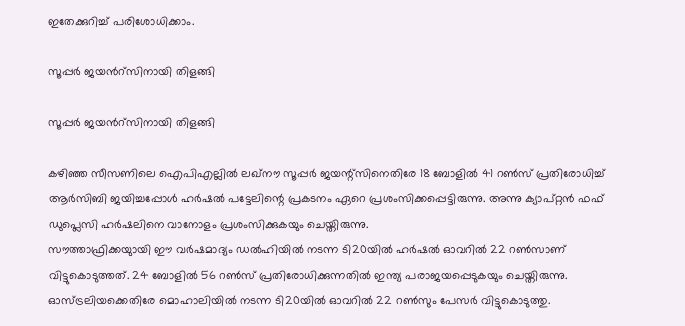ഇതേക്കുറിച്ച് പരിശോധിക്കാം.

സൂപ്പര്‍ ജയന്‍റ്സിനായി തിളങ്ങി

സൂപ്പര്‍ ജയന്‍റ്സിനായി തിളങ്ങി

കഴിഞ്ഞ സീസണിലെ ഐപിഎല്ലില്‍ ലഖ്‌നൗ സൂപ്പര്‍ ജയന്റ്‌സിനെതിരേ 18 ബോളില്‍ 41 റണ്‍സ് പ്രതിരോധിച്ച് ആര്‍സിബി ജയിച്ചപ്പോള്‍ ഹര്‍ഷല്‍ പട്ടേലിന്റെ പ്രകടനം ഏറെ പ്രശംസിക്കപ്പെട്ടിരുന്നു. അന്നു ക്യാപ്റ്റന്‍ ഫഫ് ഡുപ്ലെസി ഹര്‍ഷലിനെ വാനോളം പ്രശംസിക്കുകയും ചെയ്തിരുന്നു.
സൗത്താഫ്രിക്കയുായി ഈ വര്‍ഷമാദ്യം ഡല്‍ഹിയില്‍ നടന്ന ടി20യില്‍ ഹര്‍ഷല്‍ ഓവറില്‍ 22 റണ്‍സാണ് വിട്ടുകൊടുത്തത്. 24 ബോളില്‍ 56 റണ്‍സ് പ്രതിരോധിക്കുന്നതില്‍ ഇന്ത്യ പരാജയപ്പെടുകയും ചെയ്തിരുന്നു. ഓസ്ട്രലിയക്കെതിരേ മൊഹാലിയില്‍ നടന്ന ടി20യില്‍ ഓവറില്‍ 22 റണ്‍സും പേസര്‍ വിട്ടുകൊടുത്തു.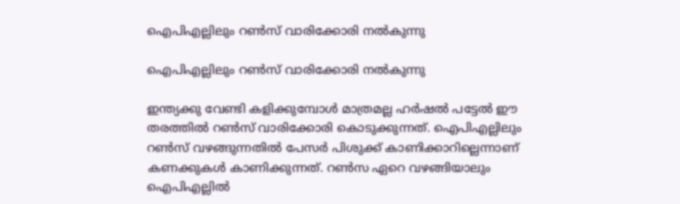ഐപിഎല്ലിലും റണ്‍സ് വാരിക്കോരി നല്‍കുന്നു

ഐപിഎല്ലിലും റണ്‍സ് വാരിക്കോരി നല്‍കുന്നു

ഇന്ത്യക്കു വേണ്ടി കളിക്കുമ്പോള്‍ മാത്രമല്ല ഹര്‍ഷല്‍ പട്ടേല്‍ ഈ തരത്തില്‍ റണ്‍സ് വാരിക്കോരി കൊടുക്കുന്നത്. ഐപിഎല്ലിലും റണ്‍സ് വഴങ്ങുന്നതില്‍ പേസര്‍ പിശുക്ക് കാണിക്കാറില്ലെന്നാണ് കണക്കുകള്‍ കാണിക്കുന്നത്. റണ്‍സ ഏറെ വഴങ്ങിയാലും ഐപിഎല്ലില്‍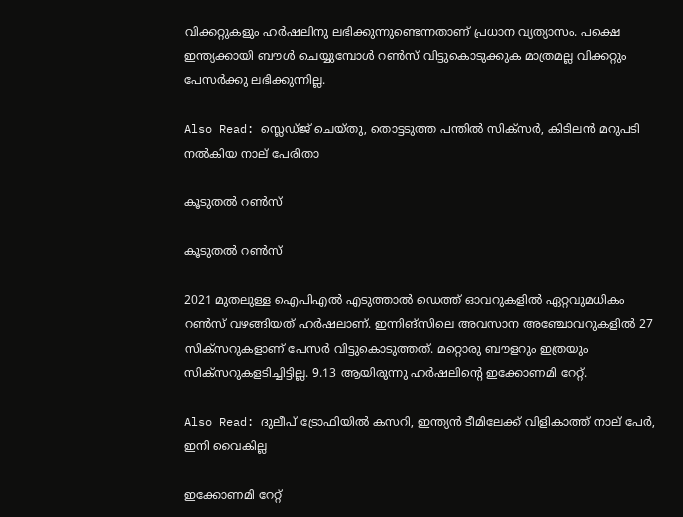വിക്കറ്റുകളും ഹര്‍ഷലിനു ലഭിക്കുന്നുണ്ടെന്നതാണ് പ്രധാന വ്യത്യാസം. പക്ഷെ ഇന്ത്യക്കായി ബൗള്‍ ചെയ്യുമ്പോള്‍ റണ്‍സ് വിട്ടുകൊടുക്കുക മാത്രമല്ല വിക്കറ്റും പേസര്‍ക്കു ലഭിക്കുന്നില്ല.

Also Read: സ്ലെഡ്ജ് ചെയ്തു, തൊട്ടടുത്ത പന്തില്‍ സിക്‌സര്‍, കിടിലന്‍ മറുപടി നല്‍കിയ നാല് പേരിതാ

കൂടുതല്‍ റണ്‍സ്

കൂടുതല്‍ റണ്‍സ്

2021 മുതലുള്ള ഐപിഎല്‍ എടുത്താല്‍ ഡെത്ത് ഓവറുകളില്‍ ഏറ്റവുമധികം റണ്‍സ് വഴങ്ങിയത് ഹര്‍ഷലാണ്. ഇന്നിങ്‌സിലെ അവസാന അഞ്ചോവറുകളില്‍ 27 സിക്‌സറുകളാണ് പേസര്‍ വിട്ടുകൊടുത്തത്. മറ്റൊരു ബൗളറും ഇത്രയും സിക്‌സറുകളടിച്ചിട്ടില്ല. 9.13 ആയിരുന്നു ഹര്‍ഷലിന്റെ ഇക്കോണമി റേറ്റ്.

Also Read: ദുലീപ് ട്രോഫിയില്‍ കസറി, ഇന്ത്യന്‍ ടീമിലേക്ക് വിളികാത്ത് നാല് പേര്‍, ഇനി വൈകില്ല

ഇക്കോണമി റേറ്റ്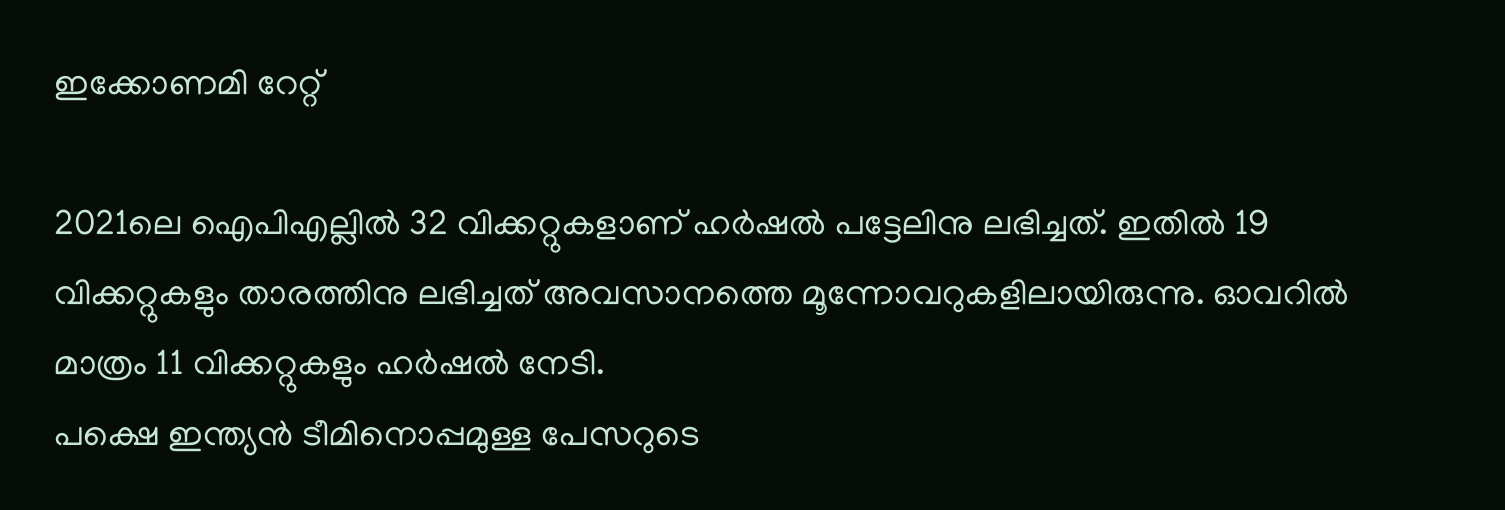ഇക്കോണമി റേറ്റ്

2021ലെ ഐപിഎല്ലില്‍ 32 വിക്കറ്റുകളാണ് ഹര്‍ഷല്‍ പട്ടേലിനു ലഭിച്ചത്. ഇതില്‍ 19 വിക്കറ്റുകളും താരത്തിനു ലഭിച്ചത് അവസാനത്തെ മൂന്നോവറുകളിലായിരുന്നു. ഓവറില്‍ മാത്രം 11 വിക്കറ്റുകളും ഹര്‍ഷല്‍ നേടി.
പക്ഷെ ഇന്ത്യന്‍ ടീമിനൊപ്പമുള്ള പേസറുടെ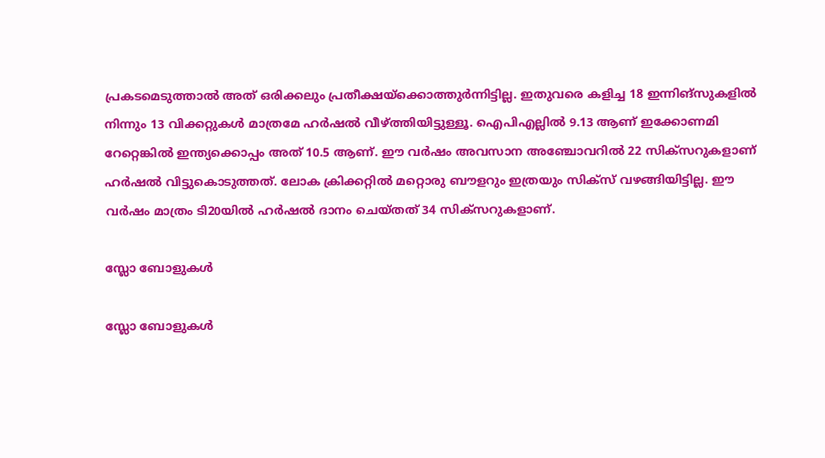പ്രകടമെടുത്താല്‍ അത് ഒരിക്കലും പ്രതീക്ഷയ്‌ക്കൊത്തുര്‍ന്നിട്ടില്ല. ഇതുവരെ കളിച്ച 18 ഇന്നിങ്‌സുകളില്‍ നിന്നും 13 വിക്കറ്റുകള്‍ മാത്രമേ ഹര്‍ഷല്‍ വീഴ്ത്തിയിട്ടുള്ളൂ. ഐപിഎല്ലില്‍ 9.13 ആണ് ഇക്കോണമി റേറ്റെങ്കില്‍ ഇന്ത്യക്കൊപ്പം അത് 10.5 ആണ്. ഈ വര്‍ഷം അവസാന അഞ്ചോവറില്‍ 22 സിക്‌സറുകളാണ് ഹര്‍ഷല്‍ വിട്ടുകൊടുത്തത്. ലോക ക്രിക്കറ്റില്‍ മറ്റൊരു ബൗളറും ഇത്രയും സിക്‌സ് വഴങ്ങിയിട്ടില്ല. ഈ വര്‍ഷം മാത്രം ടി20യില്‍ ഹര്‍ഷല്‍ ദാനം ചെയ്തത് 34 സിക്‌സറുകളാണ്.

സ്ലോ ബോളുകള്‍

സ്ലോ ബോളുകള്‍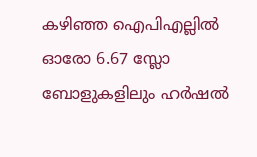കഴിഞ്ഞ ഐപിഎല്ലില്‍ ഓരോ 6.67 സ്ലോ ബോളുകളിലും ഹര്‍ഷല്‍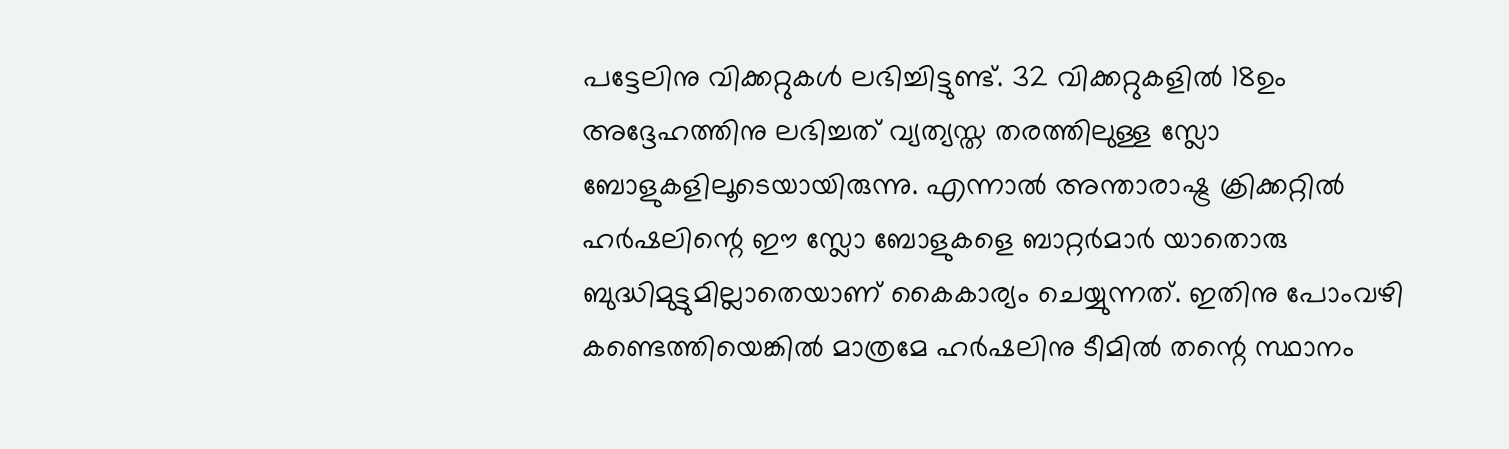പട്ടേലിനു വിക്കറ്റുകള്‍ ലഭിച്ചിട്ടുണ്ട്. 32 വിക്കറ്റുകളില്‍ 18ഉം അദ്ദേഹത്തിനു ലഭിച്ചത് വ്യത്യസ്ത തരത്തിലുള്ള സ്ലോ ബോളുകളിലൂടെയായിരുന്നു. എന്നാല്‍ അന്താരാഷ്ട്ര ക്രിക്കറ്റില്‍ ഹര്‍ഷലിന്റെ ഈ സ്ലോ ബോളുകളെ ബാറ്റര്‍മാര്‍ യാതൊരു ബുദ്ധിമുട്ടുമില്ലാതെയാണ് കൈകാര്യം ചെയ്യുന്നത്. ഇതിനു പോംവഴി കണ്ടെത്തിയെങ്കില്‍ മാത്രമേ ഹര്‍ഷലിനു ടീമില്‍ തന്റെ സ്ഥാനം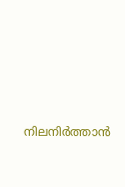നിലനിര്‍ത്താന്‍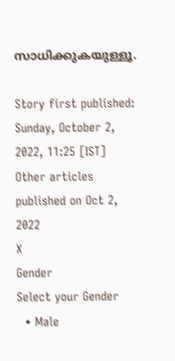സാധിക്കുകയുള്ളൂ.

Story first published: Sunday, October 2, 2022, 11:25 [IST]
Other articles published on Oct 2, 2022
X
Gender
Select your Gender
  • Male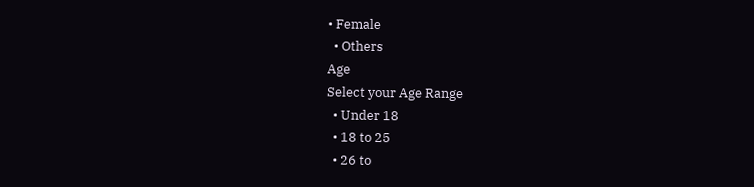• Female
  • Others
Age
Select your Age Range
  • Under 18
  • 18 to 25
  • 26 to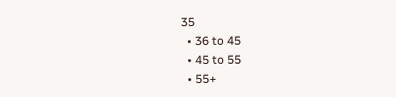35
  • 36 to 45
  • 45 to 55
  • 55+